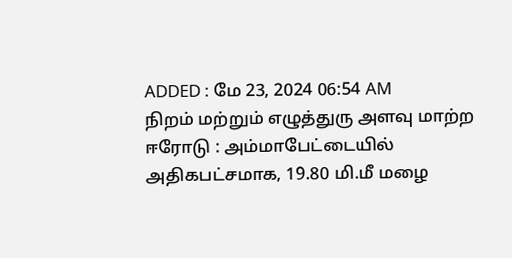ADDED : மே 23, 2024 06:54 AM
நிறம் மற்றும் எழுத்துரு அளவு மாற்ற
ஈரோடு : அம்மாபேட்டையில் அதிகபட்சமாக, 19.80 மி.மீ மழை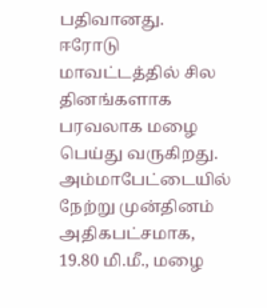பதிவானது.
ஈரோடு மாவட்டத்தில் சில தினங்களாக பரவலாக மழை பெய்து வருகிறது. அம்மாபேட்டையில் நேற்று முன்தினம் அதிகபட்சமாக, 19.80 மி.மீ., மழை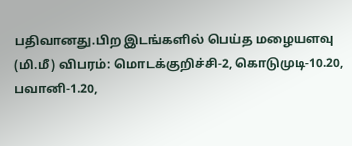பதிவானது.பிற இடங்களில் பெய்த மழையளவு (மி.மீ) விபரம்: மொடக்குறிச்சி-2, கொடுமுடி-10.20, பவானி-1.20,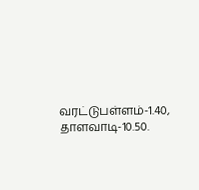வரட்டுபள்ளம்-1.40, தாளவாடி-10.50.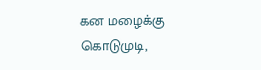கன மழைக்கு கொடுமுடி,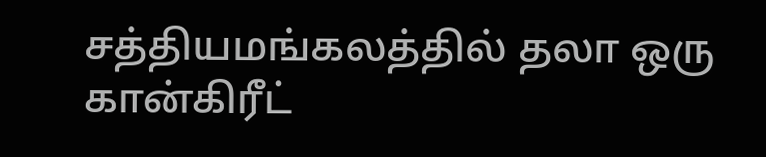சத்தியமங்கலத்தில் தலா ஒரு கான்கிரீட்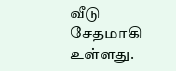வீடு சேதமாகி உள்ளது.